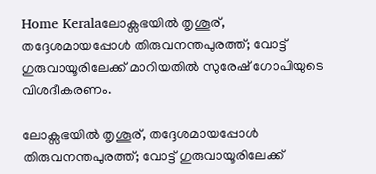Home Keralaലോക്സഭയിൽ തൃശൂര്, തദ്ദേശമായപ്പോൾ തിരുവനന്തപുരത്ത്; വോട്ട് ഗുരുവായൂരിലേക്ക് മാറിയതിൽ സുരേഷ് ഗോപിയുടെ വിശദീകരണം.

ലോക്സഭയിൽ തൃശൂര്, തദ്ദേശമായപ്പോൾ തിരുവനന്തപുരത്ത്; വോട്ട് ഗുരുവായൂരിലേക്ക്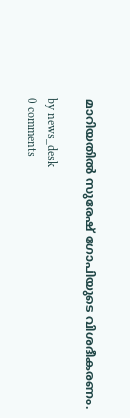മാറിയതിൽ സുരേഷ് ഗോപിയുടെ വിശദീകരണം.

by news_desk
0 comments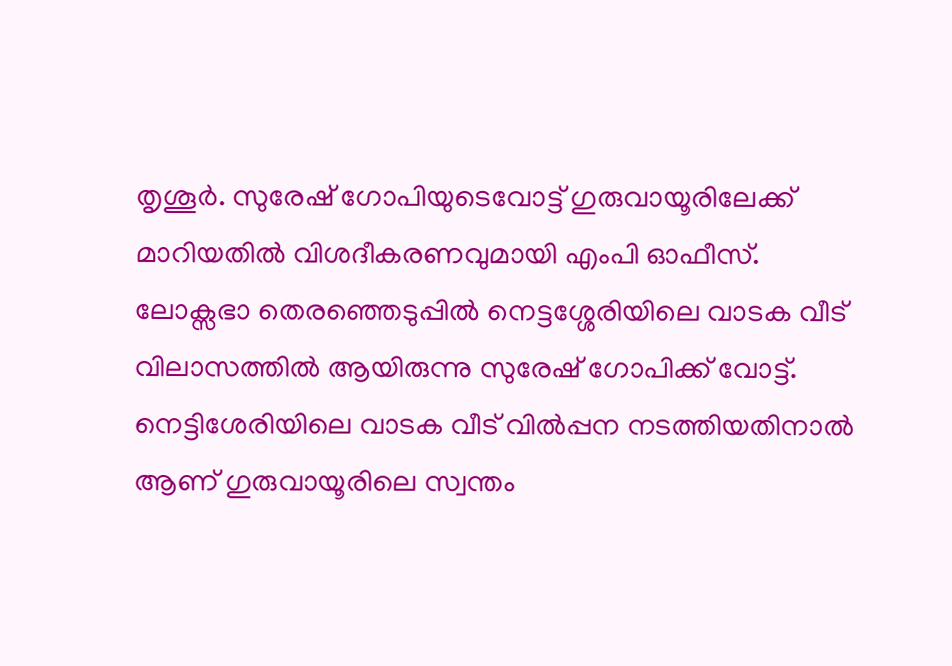തൃശൂർ. സുരേഷ് ഗോപിയുടെവോട്ട് ഗുരുവായൂരിലേക്ക് മാറിയതിൽ വിശദീകരണവുമായി എംപി ഓഫീസ്. ലോക്സഭാ തെരഞ്ഞെടുപ്പിൽ നെട്ടശ്ശേരിയിലെ വാടക വീട് വിലാസത്തിൽ ആയിരുന്നു സുരേഷ് ഗോപിക്ക് വോട്ട്. നെട്ടിശേരിയിലെ വാടക വീട് വിൽപ്പന നടത്തിയതിനാൽ ആണ് ഗുരുവായൂരിലെ സ്വന്തം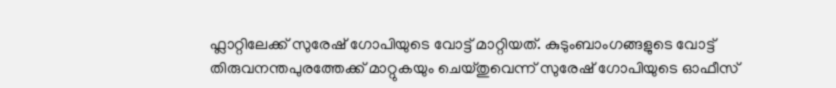ഫ്ലാറ്റിലേക്ക് സുരേഷ് ഗോപിയുടെ വോട്ട് മാറ്റിയത്. കുടുംബാംഗങ്ങളുടെ വോട്ട് തിരുവനന്തപുരത്തേക്ക് മാറ്റുകയും ചെയ്തുവെന്ന് സുരേഷ് ഗോപിയുടെ ഓഫീസ്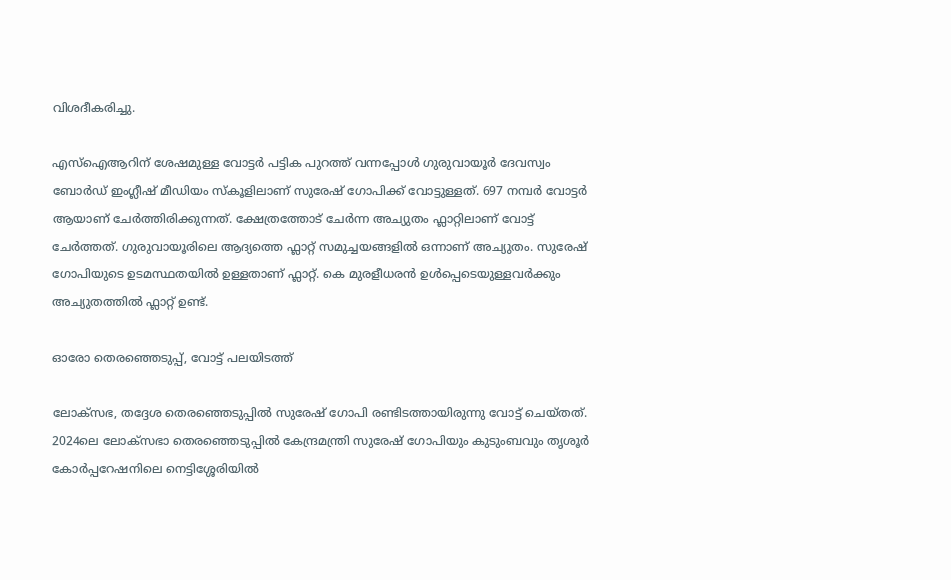വിശദീകരിച്ചു.

എസ്ഐആറിന് ശേഷമുള്ള വോട്ടര്‍ പട്ടിക പുറത്ത് വന്നപ്പോൾ ഗുരുവായൂർ ദേവസ്വം ബോർഡ് ഇംഗ്ലീഷ് മീഡിയം സ്കൂളിലാണ് സുരേഷ് ഗോപിക്ക് വോട്ടുള്ളത്. 697 നമ്പർ വോട്ടർ ആയാണ് ചേർത്തിരിക്കുന്നത്. ക്ഷേത്രത്തോട് ചേർന്ന അച്യുതം ഫ്ലാറ്റിലാണ് വോട്ട് ചേർത്തത്. ഗുരുവായൂരിലെ ആദ്യത്തെ ഫ്ലാറ്റ് സമുച്ചയങ്ങളിൽ ഒന്നാണ് അച്യുതം. സുരേഷ് ഗോപിയുടെ ഉടമസ്ഥതയിൽ ഉള്ളതാണ് ഫ്ലാറ്റ്. കെ മുരളീധരൻ ഉൾപ്പെടെയുള്ളവർക്കും അച്യുതത്തിൽ ഫ്ലാറ്റ് ഉണ്ട്.

ഓരോ തെരഞ്ഞെടുപ്പ്, വോട്ട് പലയിടത്ത്

ലോക്സഭ, തദ്ദേശ തെരഞ്ഞെടുപ്പിൽ സുരേഷ് ഗോപി രണ്ടിടത്തായിരുന്നു വോട്ട് ചെയ്തത്. 2024ലെ ലോക്‌സഭാ തെരഞ്ഞെടുപ്പില്‍ കേന്ദ്രമന്ത്രി സുരേഷ് ഗോപിയും കുടുംബവും തൃശൂര്‍ കോര്‍പ്പറേഷനിലെ നെട്ടിശ്ശേരിയില്‍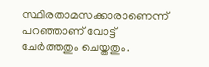സ്ഥിരതാമസക്കാരാണെന്ന് പറഞ്ഞാണ് വോട്ട് ചേര്‍ത്തതും ചെയ്തതും.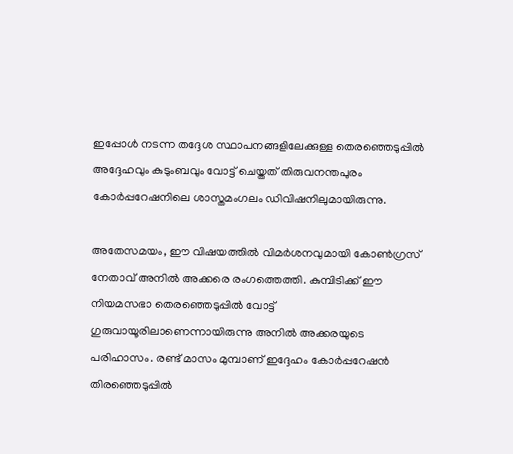ഇപ്പോള്‍ നടന്ന തദ്ദേശ സ്ഥാപനങ്ങളിലേക്കുള്ള തെരഞ്ഞെടുപ്പില്‍ അദ്ദേഹവും കുടുംബവും വോട്ട് ചെയ്തത് തിരുവനന്തപുരം കോര്‍പ്പറേഷനിലെ ശാസ്തമംഗലം ഡിവിഷനിലുമായിരുന്നു.

അതേസമയം, ഈ വിഷയത്തിൽ വിമർശനവുമായി കോൺഗ്രസ് നേതാവ് അനിൽ അക്കരെ രംഗത്തെത്തി. കുമ്പിടിക്ക് ഈ നിയമസഭാ തെരഞ്ഞെടുപ്പിൽ വോട്ട് ഗുരുവായൂരിലാണെന്നായിരുന്നു അനിൽ അക്കരയുടെ പരിഹാസം. രണ്ട് മാസം മുമ്പാണ് ഇദ്ദേഹം കോർപ്പറേഷൻ തിരഞ്ഞെടുപ്പിൽ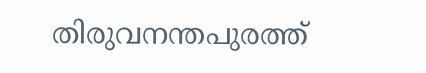തിരുവനന്തപുരത്ത്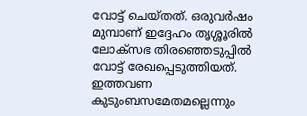വോട്ട് ചെയ്തത്. ഒരുവർഷം മുമ്പാണ് ഇദ്ദേഹം തൃശ്ശൂരിൽ ലോക്സഭ തിരഞ്ഞെടുപ്പിൽ വോട്ട് രേഖപ്പെടുത്തിയത്. ഇത്തവണ കുടുംബസമേതമല്ലെന്നും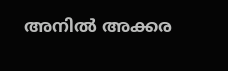അനിൽ അക്കര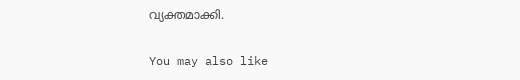വ്യക്തമാക്കി.

You may also like